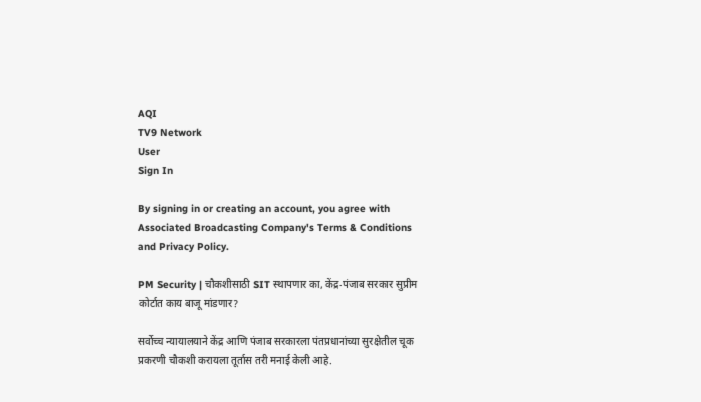AQI
TV9 Network
User
Sign In

By signing in or creating an account, you agree with Associated Broadcasting Company's Terms & Conditions and Privacy Policy.

PM Security | चौकशीसाठी SIT स्थापणार का, केंद्र-पंजाब सरकार सुप्रीम कोर्टात काय बाजू मांडणार?

सर्वोच्च न्यायालयाने केंद्र आणि पंजाब सरकारला पंतप्रधानांच्या सुरक्षेतील चूक प्रकरणी चौकशी करायला तूर्तास तरी मनाई केली आहे.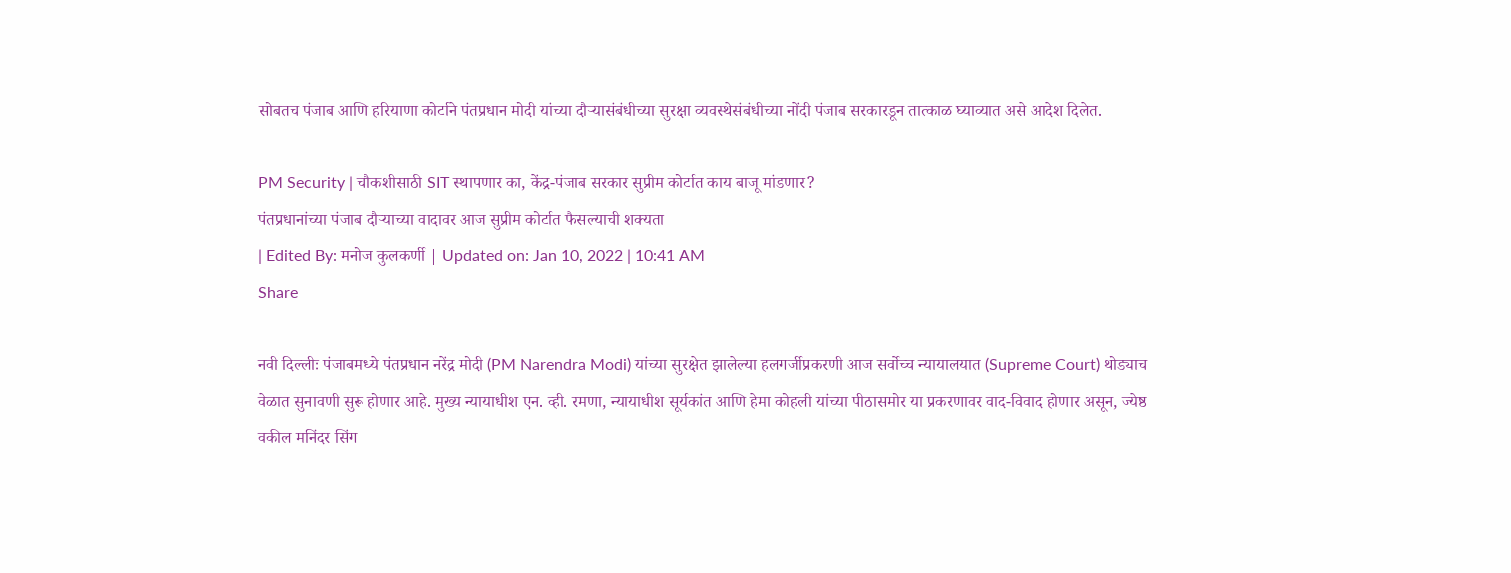सोबतच पंजाब आणि हरियाणा कोर्टाने पंतप्रधान मोदी यांच्या दौऱ्यासंबंधीच्या सुरक्षा व्यवस्थेसंबंधीच्या नोंदी पंजाब सरकारडून तात्काळ घ्याव्यात असे आदेश दिलेत.

PM Security | चौकशीसाठी SIT स्थापणार का, केंद्र-पंजाब सरकार सुप्रीम कोर्टात काय बाजू मांडणार?
पंतप्रधानांच्या पंजाब दौऱ्याच्या वादावर आज सुप्रीम कोर्टात फैसल्याची शक्यता
| Edited By: मनोज कुलकर्णी | Updated on: Jan 10, 2022 | 10:41 AM
Share

नवी दिल्लीः पंजाबमध्ये पंतप्रधान नरेंद्र मोदी (PM Narendra Modi) यांच्या सुरक्षेत झालेल्या हलगर्जीप्रकरणी आज सर्वोच्च न्यायालयात (Supreme Court) थोड्याच वेळात सुनावणी सुरू होणार आहे. मुख्य न्यायाधीश एन. व्ही. रमणा, न्यायाधीश सूर्यकांत आणि हेमा कोहली यांच्या पीठासमोर या प्रकरणावर वाद-विवाद होणार असून, ज्येष्ठ वकील मनिंदर सिंग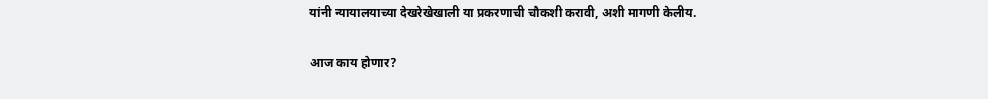यांनी न्यायालयाच्या देखरेखेखाली या प्रकरणाची चौकशी करावी, अशी मागणी केलीय.

आज काय होणार?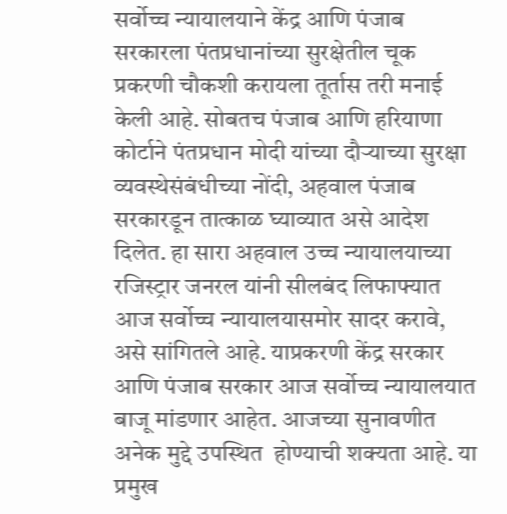सर्वोच्च न्यायालयाने केंद्र आणि पंजाब सरकारला पंतप्रधानांच्या सुरक्षेतील चूक प्रकरणी चौकशी करायला तूर्तास तरी मनाई केली आहे. सोबतच पंजाब आणि हरियाणा कोर्टाने पंतप्रधान मोदी यांच्या दौऱ्याच्या सुरक्षा व्यवस्थेसंबंधीच्या नोंदी, अहवाल पंजाब सरकारडून तात्काळ घ्याव्यात असे आदेश दिलेत. हा सारा अहवाल उच्च न्यायालयाच्या रजिस्ट्रार जनरल यांनी सीलबंद लिफाफ्यात आज सर्वोच्च न्यायालयासमोर सादर करावे, असे सांगितले आहे. याप्रकरणी केंद्र सरकार आणि पंजाब सरकार आज सर्वोच्च न्यायालयात बाजू मांडणार आहेत. आजच्या सुनावणीत अनेक मुद्दे उपस्थित  होण्याची शक्यता आहे. या प्रमुख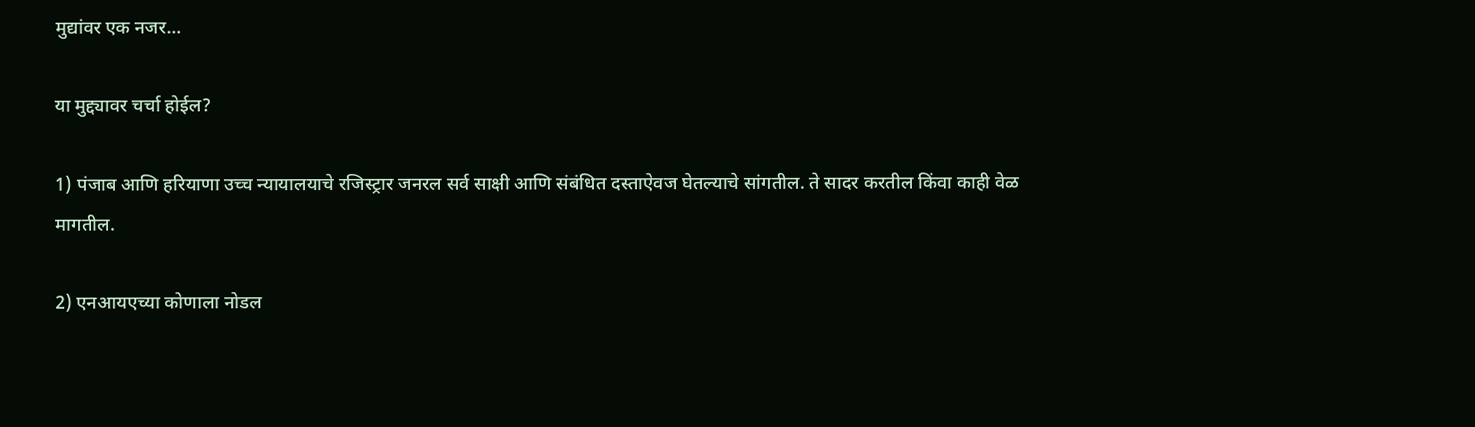मुद्यांवर एक नजर…

या मुद्द्यावर चर्चा होईल?

1) पंजाब आणि हरियाणा उच्च न्यायालयाचे रजिस्ट्रार जनरल सर्व साक्षी आणि संबंधित दस्ताऐवज घेतल्याचे सांगतील. ते सादर करतील किंवा काही वेळ मागतील.

2) एनआयएच्या कोणाला नोडल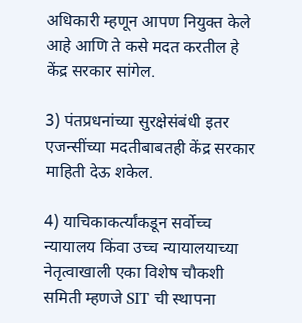अधिकारी म्हणून आपण नियुक्त केले आहे आणि ते कसे मदत करतील हे केंद्र सरकार सांगेल.

3) पंतप्रधनांच्या सुरक्षेसंबंधी इतर एजन्सींच्या मदतीबाबतही केंद्र सरकार माहिती देऊ शकेल.

4) याचिकाकर्त्यांकडून सर्वोच्च न्यायालय किंवा उच्च न्यायालयाच्या नेतृत्वाखाली एका विशेष चौकशी समिती म्हणजे SIT ची स्थापना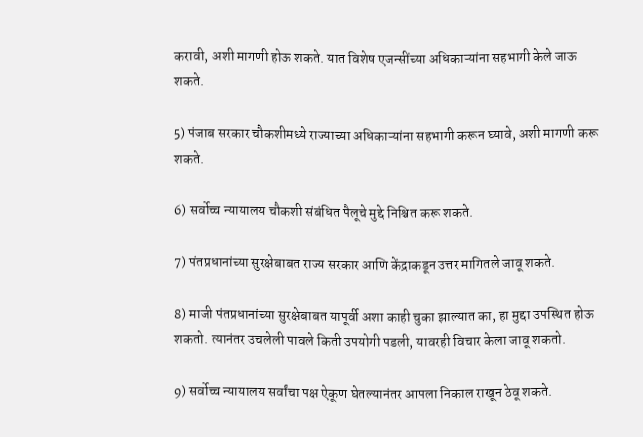करावी, अशी मागणी होऊ शकते. यात विशेष एजन्सींच्या अधिकाऱ्यांना सहभागी केले जाऊ शकते.

5) पंजाब सरकार चौकशीमध्ये राज्याच्या अधिकाऱ्यांना सहभागी करून घ्यावे, अशी मागणी करू शकते.

6) सर्वोच्च न्यायालय चौकशी संबंधित पैलूचे मुद्दे निश्चित करू शकते.

7) पंतप्रधानांच्या सुरक्षेबाबत राज्य सरकार आणि केंद्राकडून उत्तर मागितले जावू शकते.

8) माजी पंतप्रधानांच्या सुरक्षेबाबत यापूर्वी अशा काही चुका झाल्यात का, हा मुद्दा उपस्थित होऊ शकतो. त्यानंतर उचलेली पावले किती उपयोगी पडली, यावरही विचार केला जावू शकतो.

9) सर्वोच्च न्यायालय सर्वांचा पक्ष ऐकूण घेतल्यानंतर आपला निकाल राखून ठेवू शकते.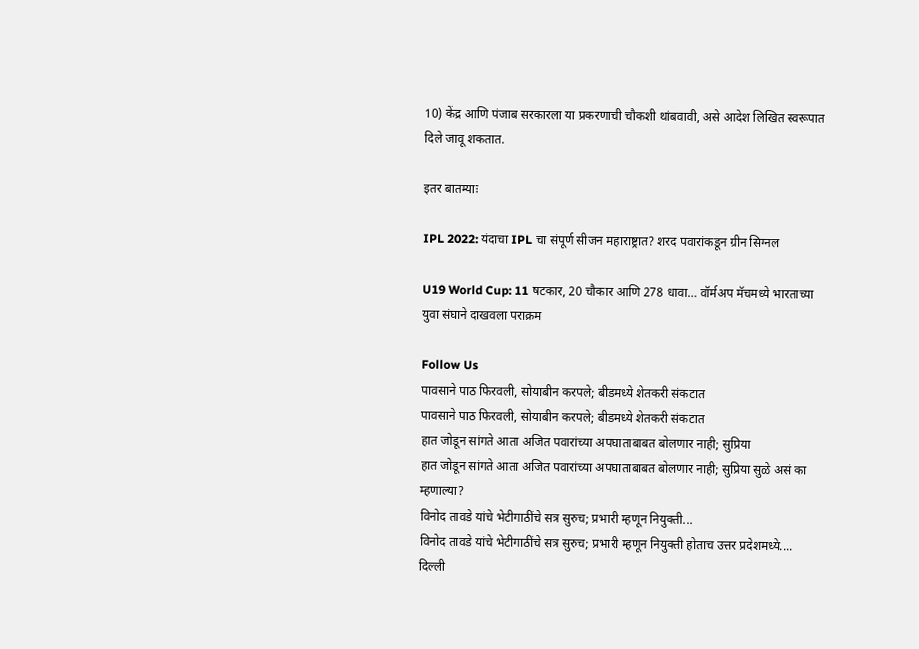10) केंद्र आणि पंजाब सरकारला या प्रकरणाची चौकशी थांबवावी, असे आदेश लिखित स्वरूपात दिले जावू शकतात.

इतर बातम्याः

IPL 2022: यंदाचा IPL चा संपूर्ण सीजन महाराष्ट्रात? शरद पवारांकडून ग्रीन सिग्नल

U19 World Cup: 11 षटकार, 20 चौकार आणि 278 धावा… वॉर्मअप मॅचमध्ये भारताच्या युवा संघाने दाखवला पराक्रम

Follow Us
पावसाने पाठ फिरवली, सोयाबीन करपले; बीडमध्ये शेतकरी संकटात
पावसाने पाठ फिरवली, सोयाबीन करपले; बीडमध्ये शेतकरी संकटात
हात जोडून सांगते आता अजित पवारांच्या अपघाताबाबत बोलणार नाही; सुप्रिया
हात जोडून सांगते आता अजित पवारांच्या अपघाताबाबत बोलणार नाही; सुप्रिया सुळे असं का म्हणाल्या?
विनोद तावडे यांचे भेटीगाठींचे सत्र सुरुच; प्रभारी म्हणून नियुक्ती...
विनोद तावडे यांचे भेटीगाठींचे सत्र सुरुच; प्रभारी म्हणून नियुक्ती होताच उत्तर प्रदेशमध्ये....
दिल्ली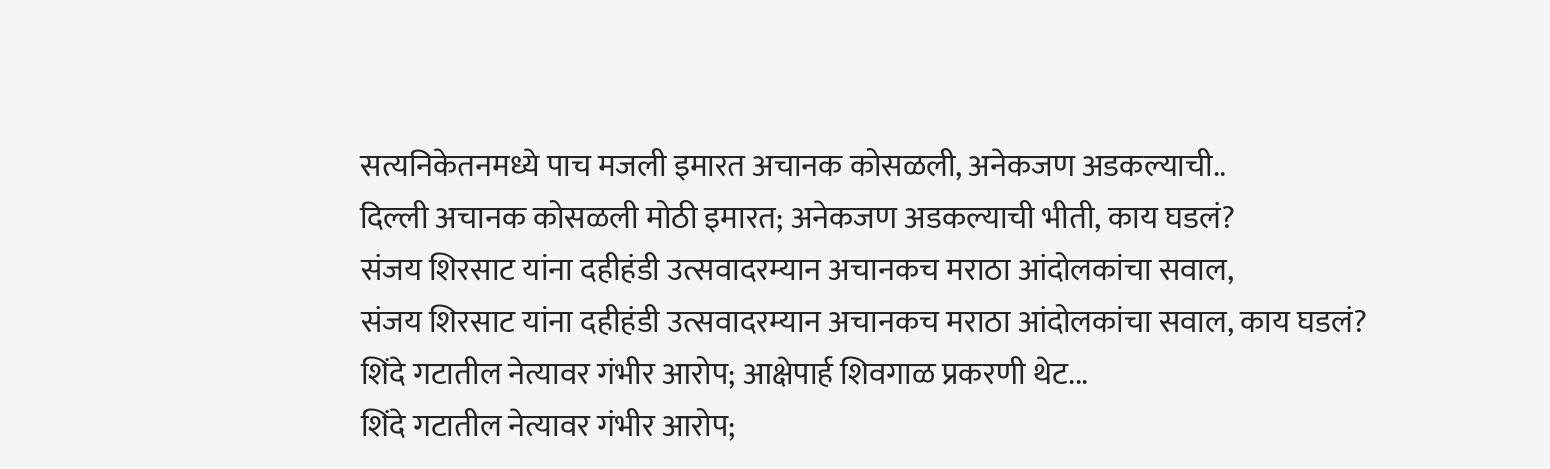सत्यनिकेतनमध्ये पाच मजली इमारत अचानक कोसळली, अनेकजण अडकल्याची..
दिल्ली अचानक कोसळली मोठी इमारत; अनेकजण अडकल्याची भीती, काय घडलं?
संजय शिरसाट यांना दहीहंडी उत्सवादरम्यान अचानकच मराठा आंदोलकांचा सवाल,
संजय शिरसाट यांना दहीहंडी उत्सवादरम्यान अचानकच मराठा आंदोलकांचा सवाल, काय घडलं?
शिंदे गटातील नेत्यावर गंभीर आरोप; आक्षेपार्ह शिवगाळ प्रकरणी थेट...
शिंदे गटातील नेत्यावर गंभीर आरोप;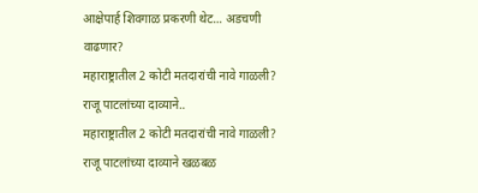आक्षेपार्ह शिवगाळ प्रकरणी थेट... अडचणी वाढणार?
महाराष्ट्रातील 2 कोटी मतदारांची नावे गाळली? राजू पाटलांच्या दाव्याने..
महाराष्ट्रातील 2 कोटी मतदारांची नावे गाळली? राजू पाटलांच्या दाव्याने खळबळ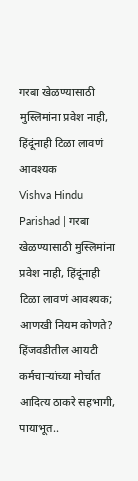गरबा खेळण्यासाठी मुस्लिमांना प्रवेश नाही, हिंदूंनाही टिळा लावणं आवश्यक
Vishva Hindu Parishad | गरबा खेळण्यासाठी मुस्लिमांना प्रवेश नाही, हिंदूंनाही टिळा लावणं आवश्यक; आणखी नियम कोणते?
हिंजवडीतील आयटी कर्मचाऱ्यांच्या मोर्चात आदित्य ठाकरे सहभागी, पायाभूत..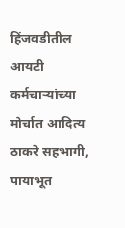हिंजवडीतील आयटी कर्मचाऱ्यांच्या मोर्चात आदित्य ठाकरे सहभागी, पायाभूत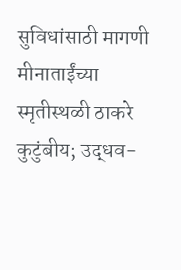सुविधांसाठी मागणी
मीनाताईंच्या स्मृतीस्थळी ठाकरे कुटुंबीय; उद्धव-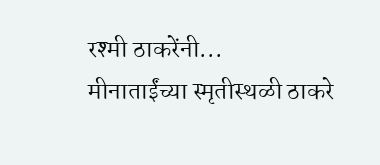रश्मी ठाकरेंनी...
मीनाताईंच्या स्मृतीस्थळी ठाकरे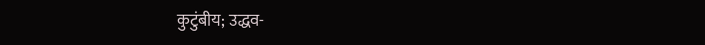कुटुंबीय; उद्धव-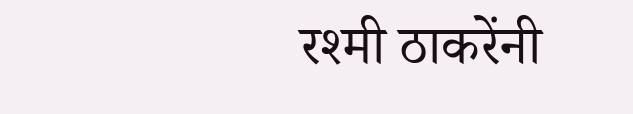रश्मी ठाकरेंनी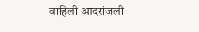वाहिली आदरांजली